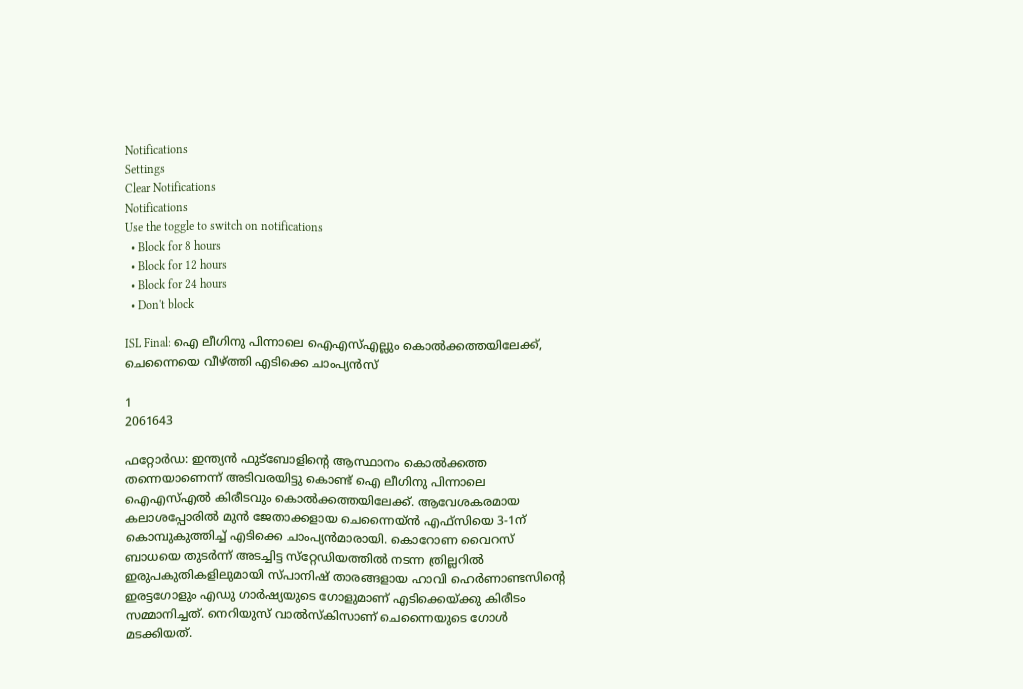Notifications
Settings
Clear Notifications
Notifications
Use the toggle to switch on notifications
  • Block for 8 hours
  • Block for 12 hours
  • Block for 24 hours
  • Don't block

ISL Final: ഐ ലീഗിനു പിന്നാലെ ഐഎസ്എല്ലും കൊല്‍ക്കത്തയിലേക്ക്, ചെന്നൈയെ വീഴ്ത്തി എടിക്കെ ചാംപ്യന്‍സ്

1
2061643

ഫറ്റോര്‍ഡ: ഇന്ത്യന്‍ ഫുട്‌ബോളിന്റെ ആസ്ഥാനം കൊല്‍ക്കത്ത തന്നെയാണെന്ന് അടിവരയിട്ടു കൊണ്ട് ഐ ലീഗിനു പിന്നാലെ ഐഎസ്എല്‍ കിരീടവും കൊല്‍ക്കത്തയിലേക്ക്. ആവേശകരമായ കലാശപ്പോരില്‍ മുന്‍ ജേതാക്കളായ ചെന്നൈയ്ന്‍ എഫ്‌സിയെ 3-1ന് കൊമ്പുകുത്തിച്ച് എടിക്കെ ചാംപ്യന്‍മാരായി. കൊറോണ വൈറസ് ബാധയെ തുടര്‍ന്ന് അടച്ചിട്ട സ്‌റ്റേഡിയത്തില്‍ നടന്ന ത്രില്ലറില്‍ ഇരുപകുതികളിലുമായി സ്പാനിഷ് താരങ്ങളായ ഹാവി ഹെര്‍ണാണ്ടസിന്റെ ഇരട്ടഗോളും എഡു ഗാര്‍ഷ്യയുടെ ഗോളുമാണ് എടിക്കെയ്ക്കു കിരീടം സമ്മാനിച്ചത്. നെറിയുസ് വാല്‍സ്‌കിസാണ് ചെന്നൈയുടെ ഗോള്‍ മടക്കിയത്.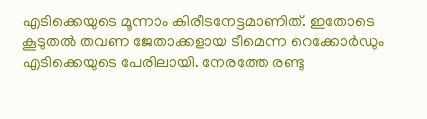എടിക്കെയുടെ മൂന്നാം കിരീടനേട്ടമാണിത്. ഇതോടെ കൂടുതല്‍ തവണ ജേതാക്കളായ ടീമെന്ന റെക്കോര്‍ഡും എടിക്കെയുടെ പേരിലായി. നേരത്തേ രണ്ടു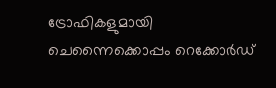ട്രോഫികളുമായി ചെന്നൈക്കൊപ്പം റെക്കോര്‍ഡ്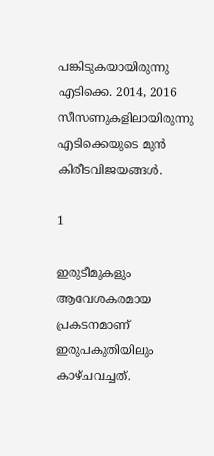പങ്കിടുകയായിരുന്നു എടിക്കെ. 2014, 2016 സീസണുകളിലായിരുന്നു എടിക്കെയുടെ മുന്‍ കിരീടവിജയങ്ങള്‍.

1

ഇരുടീമുകളും ആവേശകരമായ പ്രകടനമാണ് ഇരുപകുതിയിലും കാഴ്ചവച്ചത്.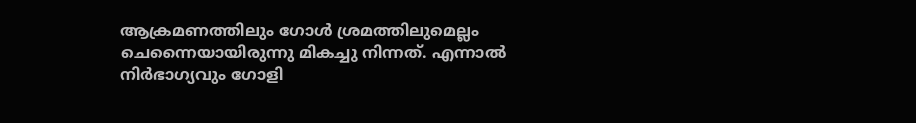ആക്രമണത്തിലും ഗോള്‍ ശ്രമത്തിലുമെല്ലം ചെന്നൈയായിരുന്നു മികച്ചു നിന്നത്. എന്നാല്‍ നിര്‍ഭാഗ്യവും ഗോളി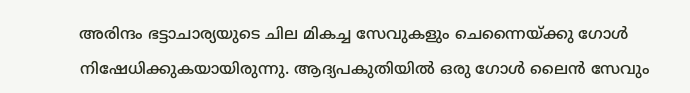അരിന്ദം ഭട്ടാചാര്യയുടെ ചില മികച്ച സേവുകളും ചെന്നൈയ്ക്കു ഗോള്‍ നിഷേധിക്കുകയായിരുന്നു. ആദ്യപകുതിയില്‍ ഒരു ഗോള്‍ ലൈന്‍ സേവും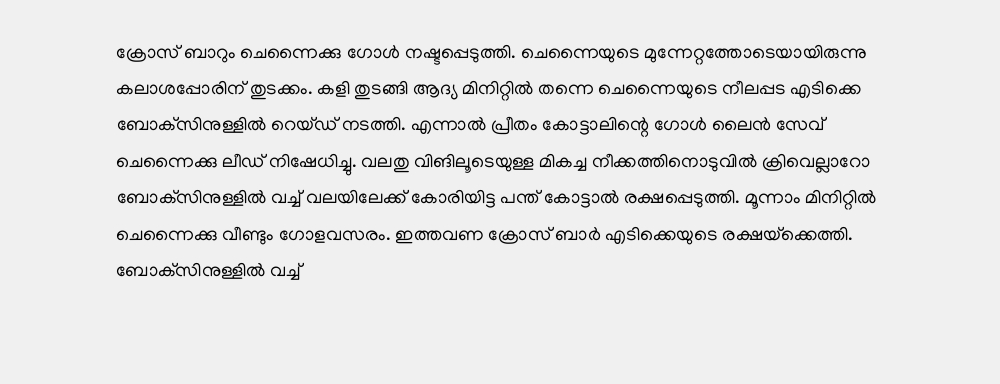ക്രോസ് ബാറും ചെന്നൈക്കു ഗോള്‍ നഷ്ടപ്പെടുത്തി. ചെന്നൈയുടെ മുന്നേറ്റത്തോടെയായിരുന്നു കലാശപ്പോരിന് തുടക്കം. കളി തുടങ്ങി ആദ്യ മിനിറ്റില്‍ തന്നെ ചെന്നൈയുടെ നീലപ്പട എടിക്കെ ബോക്‌സിനുള്ളില്‍ റെയ്ഡ് നടത്തി. എന്നാല്‍ പ്രീതം കോട്ടാലിന്റെ ഗോള്‍ ലൈന്‍ സേവ് ചെന്നൈക്കു ലീഡ് നിഷേധിച്ചു. വലതു വിങിലൂടെയുള്ള മികച്ച നീക്കത്തിനൊടുവില്‍ ക്രിവെല്ലാറോ ബോക്‌സിനുള്ളില്‍ വച്ച് വലയിലേക്ക് കോരിയിട്ട പന്ത് കോട്ടാല്‍ രക്ഷപ്പെടുത്തി. മൂന്നാം മിനിറ്റില്‍ ചെന്നൈക്കു വീണ്ടും ഗോളവസരം. ഇത്തവണ ക്രോസ് ബാര്‍ എടിക്കെയുടെ രക്ഷയ്‌ക്കെത്തി. ബോക്‌സിനുള്ളില്‍ വച്ച്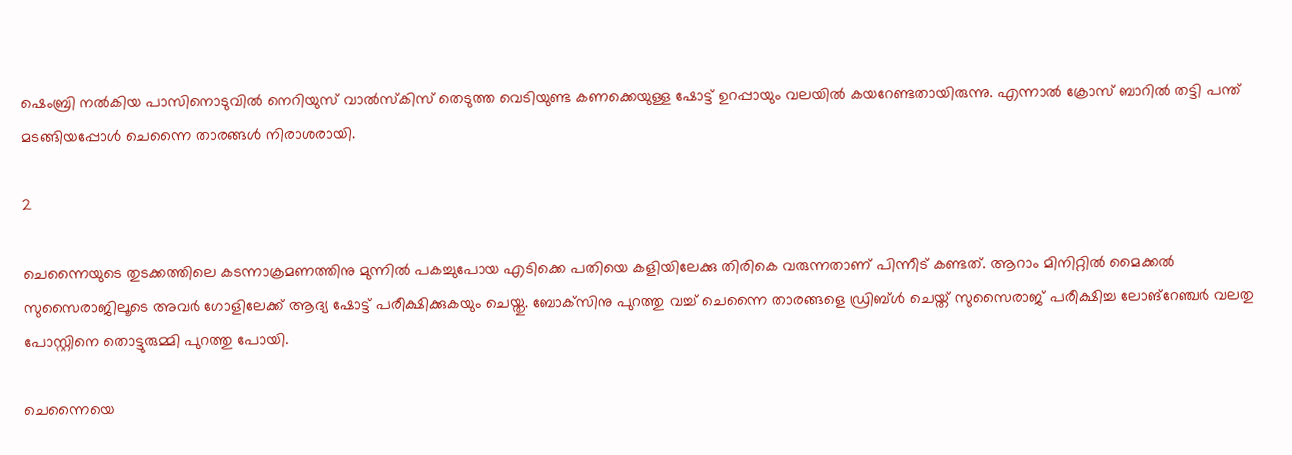ഷെംബ്രി നല്‍കിയ പാസിനൊടുവില്‍ നെറിയുസ് വാല്‍സ്‌കിസ് തെടുത്ത വെടിയുണ്ട കണക്കെയുള്ള ഷോട്ട് ഉറപ്പായും വലയില്‍ കയറേണ്ടതായിരുന്നു. എന്നാല്‍ ക്രോസ് ബാറില്‍ തട്ടി പന്ത് മടങ്ങിയപ്പോള്‍ ചെന്നൈ താരങ്ങള്‍ നിരാശരായി.

2

ചെന്നൈയുടെ തുടക്കത്തിലെ കടന്നാക്രമണത്തിനു മുന്നില്‍ പകച്ചുപോയ എടിക്കെ പതിയെ കളിയിലേക്കു തിരികെ വരുന്നതാണ് പിന്നീട് കണ്ടത്. ആറാം മിനിറ്റില്‍ മൈക്കല്‍ സുസൈരാജിലൂടെ അവര്‍ ഗോളിലേക്ക് ആദ്യ ഷോട്ട് പരീക്ഷിക്കുകയും ചെയ്തു. ബോക്‌സിനു പുറത്തു വച്ച് ചെന്നൈ താരങ്ങളെ ഡ്രിബ്ള്‍ ചെയ്ത് സുസൈരാജ് പരീക്ഷിച്ച ലോങ്‌റേഞ്ചര്‍ വലതു പോസ്റ്റിനെ തൊട്ടുരുമ്മി പുറത്തു പോയി.

ചെന്നൈയെ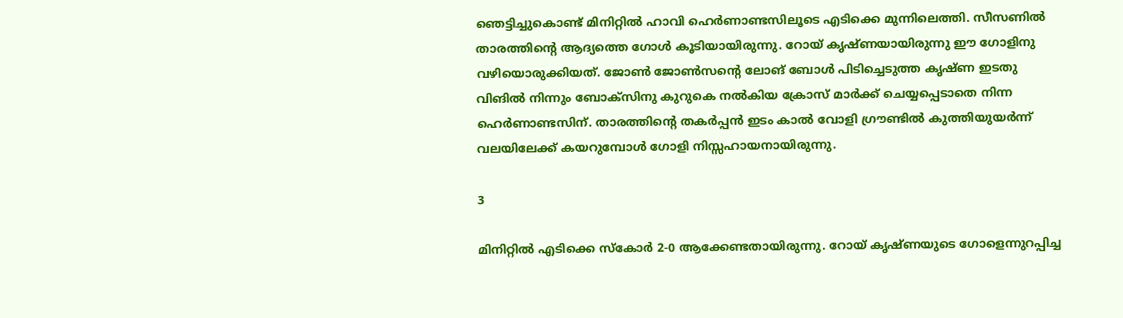ഞെട്ടിച്ചുകൊണ്ട് മിനിറ്റില്‍ ഹാവി ഹെര്‍ണാണ്ടസിലൂടെ എടിക്കെ മുന്നിലെത്തി. സീസണില്‍ താരത്തിന്റെ ആദ്യത്തെ ഗോള്‍ കൂടിയായിരുന്നു. റോയ് കൃഷ്ണയായിരുന്നു ഈ ഗോളിനു വഴിയൊരുക്കിയത്. ജോണ്‍ ജോണ്‍സന്റെ ലോങ് ബോള്‍ പിടിച്ചെടുത്ത കൃഷ്ണ ഇടതു വിങില്‍ നിന്നും ബോക്‌സിനു കുറുകെ നല്‍കിയ ക്രോസ് മാര്‍ക്ക് ചെയ്യപ്പെടാതെ നിന്ന ഹെര്‍ണാണ്ടസിന്. താരത്തിന്റെ തകര്‍പ്പന്‍ ഇടം കാല്‍ വോളി ഗ്രൗണ്ടില്‍ കുത്തിയുയര്‍ന്ന് വലയിലേക്ക് കയറുമ്പോള്‍ ഗോളി നിസ്സഹായനായിരുന്നു.

3

മിനിറ്റില്‍ എടിക്കെ സ്‌കോര്‍ 2-0 ആക്കേണ്ടതായിരുന്നു. റോയ് കൃഷ്ണയുടെ ഗോളെന്നുറപ്പിച്ച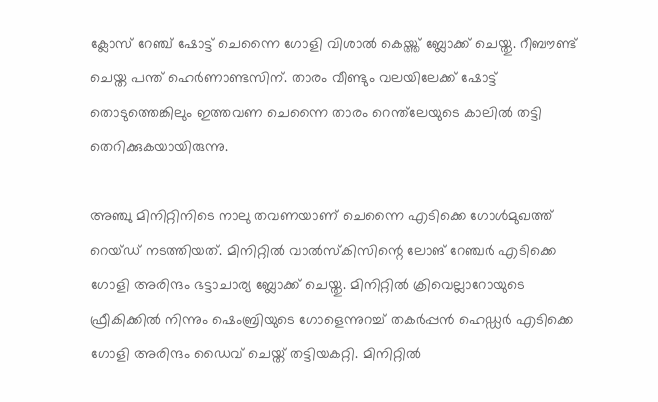ക്ലോസ് റേഞ്ച് ഷോട്ട് ചെന്നൈ ഗോളി വിശാല്‍ കെയ്ത്ത് ബ്ലോക്ക് ചെയ്തു. റീബൗണ്ട് ചെയ്ത പന്ത് ഹെര്‍ണാണ്ടസിന്. താരം വീണ്ടും വലയിലേക്ക് ഷോട്ട് തൊടുത്തെങ്കിലും ഇത്തവണ ചെന്നൈ താരം റെന്ത്‌ലേയുടെ കാലില്‍ തട്ടി തെറിക്കുകയായിരുന്നു.

അഞ്ചു മിനിറ്റിനിടെ നാലു തവണയാണ് ചെന്നൈ എടിക്കെ ഗോള്‍മുഖത്ത് റെയ്ഡ് നടത്തിയത്. മിനിറ്റില്‍ വാല്‍സ്‌കിസിന്റെ ലോങ് റേഞ്ചര്‍ എടിക്കെ ഗോളി അരിന്ദം ഭട്ടാചാര്യ ബ്ലോക്ക് ചെയ്തു. മിനിറ്റില്‍ ക്രിവെല്ലാറോയുടെ ഫ്രീകിക്കില്‍ നിന്നും ഷെംബ്രിയുടെ ഗോളെന്നുറച്ച് തകര്‍പ്പന്‍ ഹെഡ്ഡര്‍ എടിക്കെ ഗോളി അരിന്ദം ഡൈവ് ചെയ്ത് തട്ടിയകറ്റി. മിനിറ്റില്‍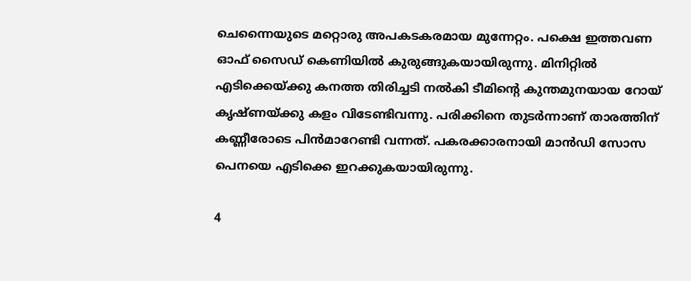ചെന്നൈയുടെ മറ്റൊരു അപകടകരമായ മുന്നേറ്റം. പക്ഷെ ഇത്തവണ ഓഫ് സൈഡ് കെണിയില്‍ കുരുങ്ങുകയായിരുന്നു. മിനിറ്റില്‍ എടിക്കെയ്ക്കു കനത്ത തിരിച്ചടി നല്‍കി ടീമിന്റെ കുന്തമുനയായ റോയ് കൃഷ്ണയ്ക്കു കളം വിടേണ്ടിവന്നു. പരിക്കിനെ തുടര്‍ന്നാണ് താരത്തിന് കണ്ണീരോടെ പിന്‍മാറേണ്ടി വന്നത്. പകരക്കാരനായി മാന്‍ഡി സോസ പെനയെ എടിക്കെ ഇറക്കുകയായിരുന്നു.

4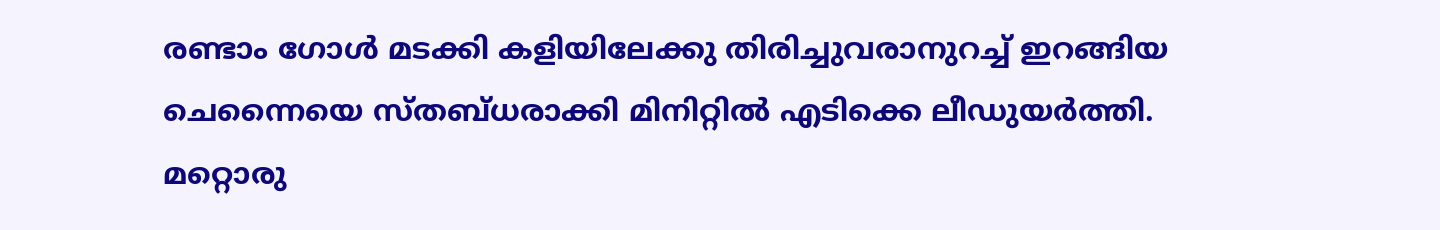രണ്ടാം ഗോള്‍ മടക്കി കളിയിലേക്കു തിരിച്ചുവരാനുറച്ച് ഇറങ്ങിയ ചെന്നൈയെ സ്തബ്ധരാക്കി മിനിറ്റില്‍ എടിക്കെ ലീഡുയര്‍ത്തി. മറ്റൊരു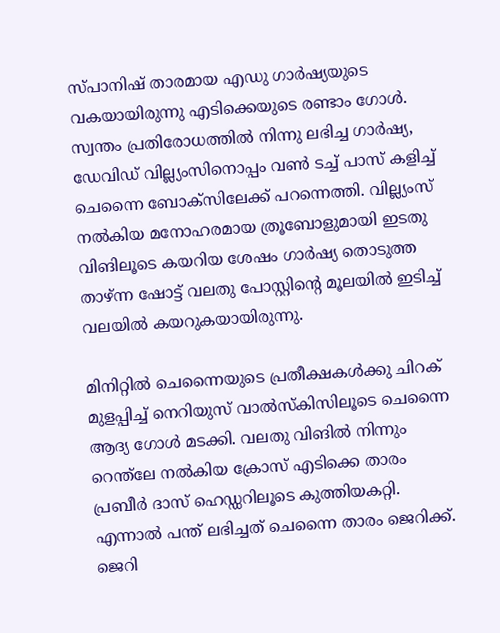സ്പാനിഷ് താരമായ എഡു ഗാര്‍ഷ്യയുടെ വകയായിരുന്നു എടിക്കെയുടെ രണ്ടാം ഗോള്‍. സ്വന്തം പ്രതിരോധത്തില്‍ നിന്നു ലഭിച്ച ഗാര്‍ഷ്യ, ഡേവിഡ് വില്ല്യംസിനൊപ്പം വണ്‍ ടച്ച് പാസ് കളിച്ച് ചെന്നൈ ബോക്‌സിലേക്ക് പറന്നെത്തി. വില്ല്യംസ് നല്‍കിയ മനോഹരമായ ത്രൂബോളുമായി ഇടതു വിങിലൂടെ കയറിയ ശേഷം ഗാര്‍ഷ്യ തൊടുത്ത താഴ്ന്ന ഷോട്ട് വലതു പോസ്റ്റിന്റെ മൂലയില്‍ ഇടിച്ച് വലയില്‍ കയറുകയായിരുന്നു.

മിനിറ്റില്‍ ചെന്നൈയുടെ പ്രതീക്ഷകള്‍ക്കു ചിറക് മുളപ്പിച്ച് നെറിയുസ് വാല്‍സ്‌കിസിലൂടെ ചെന്നൈ ആദ്യ ഗോള്‍ മടക്കി. വലതു വിങില്‍ നിന്നും റെന്ത്‌ലേ നല്‍കിയ ക്രോസ് എടിക്കെ താരം പ്രബീര്‍ ദാസ് ഹെഡ്ഡറിലൂടെ കുത്തിയകറ്റി. എന്നാല്‍ പന്ത് ലഭിച്ചത് ചെന്നൈ താരം ജെറിക്ക്. ജെറി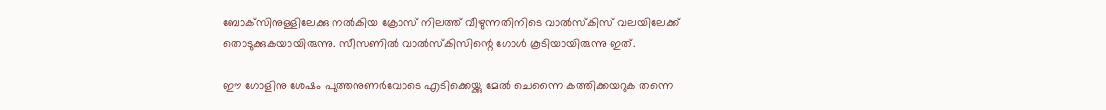ബോക്‌സിനുള്ളിലേക്കു നല്‍കിയ ക്രോസ് നിലത്ത് വീഴുന്നതിനിടെ വാല്‍സ്‌കിസ് വലയിലേക്ക് തൊടുക്കുകയായിരുന്നു. സീസണില്‍ വാല്‍സ്‌കിസിന്റെ ഗോള്‍ കൂടിയായിരുന്നു ഇത്.

ഈ ഗോളിനു ശേഷം പുത്തനുണര്‍വോടെ എടിക്കെയ്ക്കു മേല്‍ ചെന്നൈ കത്തിക്കയറുക തന്നെ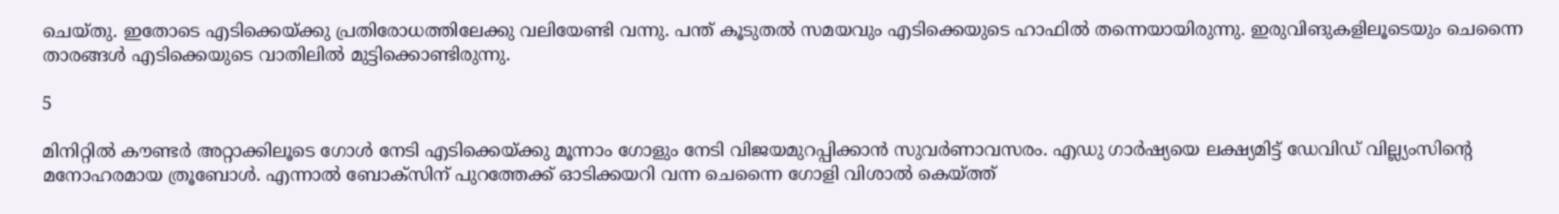ചെയ്തു. ഇതോടെ എടിക്കെയ്ക്കു പ്രതിരോധത്തിലേക്കു വലിയേണ്ടി വന്നു. പന്ത് കൂടുതല്‍ സമയവും എടിക്കെയുടെ ഹാഫില്‍ തന്നെയായിരുന്നു. ഇരുവിങുകളിലൂടെയും ചെന്നൈ താരങ്ങള്‍ എടിക്കെയുടെ വാതിലില്‍ മുട്ടിക്കൊണ്ടിരുന്നു.

5

മിനിറ്റില്‍ കൗണ്ടര്‍ അറ്റാക്കിലൂടെ ഗോള്‍ നേടി എടിക്കെയ്ക്കു മൂന്നാം ഗോളും നേടി വിജയമുറപ്പിക്കാന്‍ സുവര്‍ണാവസരം. എഡു ഗാര്‍ഷ്യയെ ലക്ഷ്യമിട്ട് ഡേവിഡ് വില്ല്യംസിന്റെ മനോഹരമായ ത്രൂബോള്‍. എന്നാല്‍ ബോക്‌സിന് പുറത്തേക്ക് ഓടിക്കയറി വന്ന ചെന്നൈ ഗോളി വിശാല്‍ കെയ്ത്ത്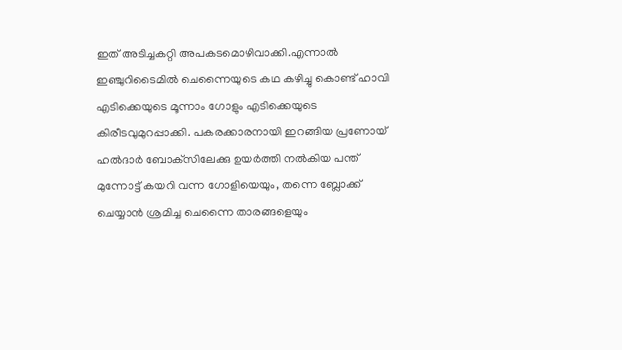ഇത് അടിച്ചകറ്റി അപകടമൊഴിവാക്കി.എന്നാല്‍ ഇഞ്ചുറിടൈമില്‍ ചെന്നൈയുടെ കഥ കഴിച്ചു കൊണ്ട് ഹാവി എടിക്കെയുടെ മൂന്നാം ഗോളും എടിക്കെയുടെ കിരീടവുമുറപ്പാക്കി. പകരക്കാരനായി ഇറങ്ങിയ പ്രണോയ് ഹല്‍ദാര്‍ ബോക്‌സിലേക്കു ഉയര്‍ത്തി നല്‍കിയ പന്ത് മുന്നോട്ട് കയറി വന്ന ഗോളിയെയും, തന്നെ ബ്ലോക്ക് ചെയ്യാന്‍ ശ്രമിച്ച ചെന്നൈ താരങ്ങളെയും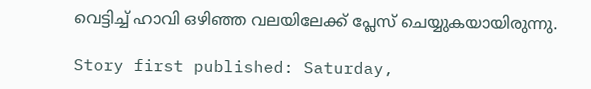വെട്ടിച്ച് ഹാവി ഒഴിഞ്ഞ വലയിലേക്ക് പ്ലേസ് ചെയ്യുകയായിരുന്നു.

Story first published: Saturday,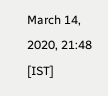March 14, 2020, 21:48 [IST]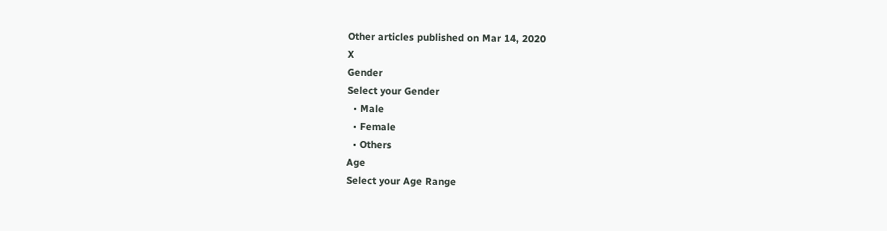Other articles published on Mar 14, 2020
X
Gender
Select your Gender
  • Male
  • Female
  • Others
Age
Select your Age Range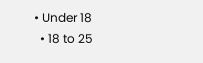• Under 18
  • 18 to 25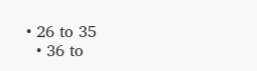• 26 to 35
  • 36 to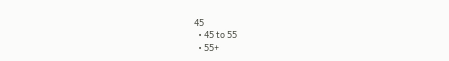45
  • 45 to 55
  • 55+